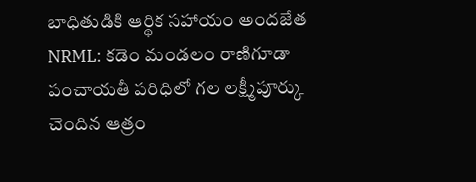బాధితుడికి ఆర్థిక సహాయం అందజేత
NRML: కడెం మండలం రాణిగూడా పంచాయతీ పరిధిలో గల లక్ష్మీపూర్కు చెందిన ఆత్రం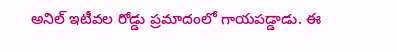అనిల్ ఇటీవల రోడ్డు ప్రమాదంలో గాయపడ్డాడు. ఈ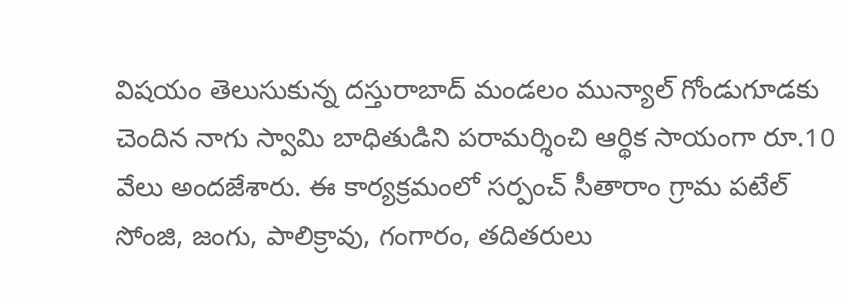విషయం తెలుసుకున్న దస్తురాబాద్ మండలం మున్యాల్ గోండుగూడకు చెందిన నాగు స్వామి బాధితుడిని పరామర్శించి ఆర్థిక సాయంగా రూ.10 వేలు అందజేశారు. ఈ కార్యక్రమంలో సర్పంచ్ సీతారాం గ్రామ పటేల్ సోంజి, జంగు, పాలిక్రావు, గంగారం, తదితరులు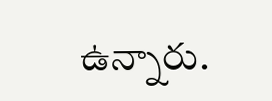ఉన్నారు.